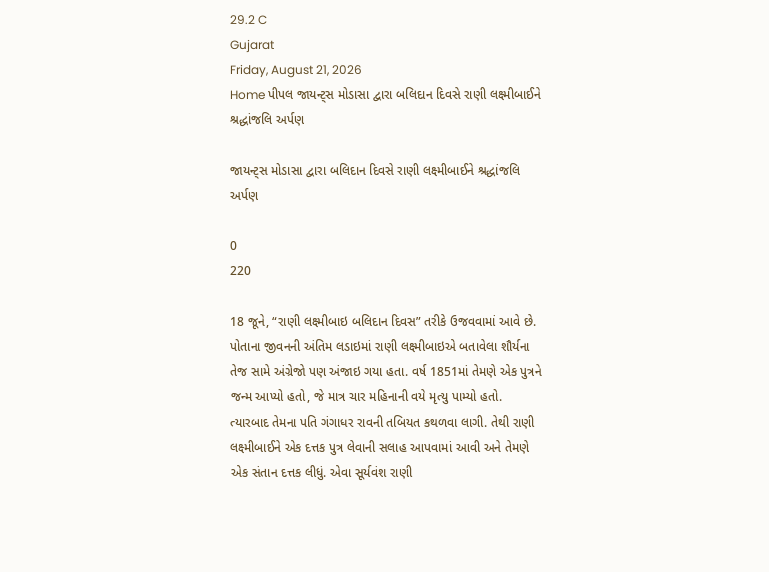29.2 C
Gujarat
Friday, August 21, 2026
Home પીપલ જાયન્ટ્સ મોડાસા દ્વારા બલિદાન દિવસે રાણી લક્ષ્મીબાઈને શ્રદ્ધાંજલિ અર્પણ

જાયન્ટ્સ મોડાસા દ્વારા બલિદાન દિવસે રાણી લક્ષ્મીબાઈને શ્રદ્ધાંજલિ અર્પણ

0
220

18 જૂને, “રાણી લક્ષ્મીબાઇ બલિદાન દિવસ” તરીકે ઉજવવામાં આવે છે. પોતાના જીવનની અંતિમ લડાઇમાં રાણી લક્ષ્મીબાઇએ બતાવેલા શૌર્યના તેજ સામે અંગ્રેજો પણ અંજાઇ ગયા હતા. વર્ષ 1851માં તેમણે એક પુત્રને જન્મ આપ્યો હતો, જે માત્ર ચાર મહિનાની વયે મૃત્યુ પામ્યો હતો. ત્યારબાદ તેમના પતિ ગંગાધર રાવની તબિયત કથળવા લાગી. તેથી રાણી લક્ષ્મીબાઈને એક દત્તક પુત્ર લેવાની સલાહ આપવામાં આવી અને તેમણે એક સંતાન દત્તક લીધું. એવા સૂર્યવંશ રાણી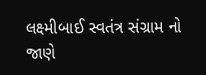લક્ષ્મીબાઈ સ્વતંત્ર સંગ્રામ નો જાણે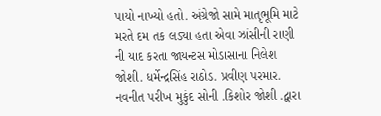પાયો નાખ્યો હતો. અંગ્રેજો સામે માતૃભૂમિ માટે મરતે દમ તક લડ્યા હતા એવા ઝાંસીની રાણી ની યાદ કરતા જાયન્ટસ મોડાસાના નિલેશ જોશી. ધર્મેન્દ્રસિંહ રાઠોડ. પ્રવીણ પરમાર. નવનીત પરીખ મુકુંદ સોની .કિશોર જોશી .દ્વારા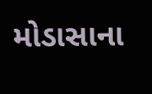મોડાસાના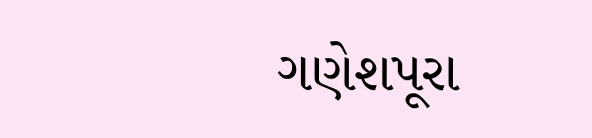ગણેશપૂરા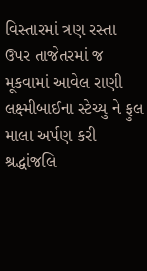વિસ્તારમાં ત્રણ રસ્તા ઉપર તાજેતરમાં જ મૂકવામાં આવેલ રાણી લક્ષ્મીબાઈના સ્ટેચ્યુ ને ફુલ માલા અર્પણ કરી શ્રદ્ધાંજલિ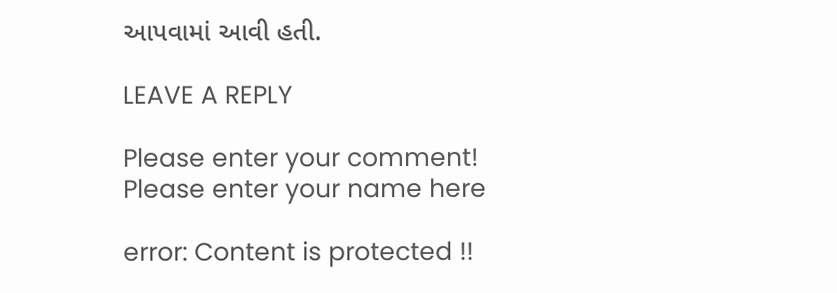આપવામાં આવી હતી.

LEAVE A REPLY

Please enter your comment!
Please enter your name here

error: Content is protected !!